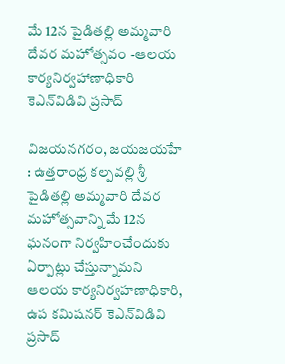మే 12న పైడిత‌ల్లి అమ్మ‌వారి దేవ‌ర మ‌హోత్స‌వం -ఆల‌య కార్య‌నిర్వ‌హాణాధికారి కెఎన్‌విడివి ప్ర‌సాద్‌

విజ‌య‌న‌గ‌రం, జయజయహే : ఉత్త‌రాంధ్ర క‌ల్ప‌వ‌ల్లి శ్రీ పైడిత‌ల్లి అమ్మ‌వారి దేవ‌ర మ‌హోత్స‌వాన్ని మే 12న ఘ‌నంగా నిర్వ‌హించేందుకు ఏర్పాట్లు చేస్తున్నామ‌ని ఆల‌య కార్య‌నిర్వ‌హ‌ణాధికారి, ఉప క‌మిష‌న‌ర్ కెఎన్‌విడివి ప్ర‌సాద్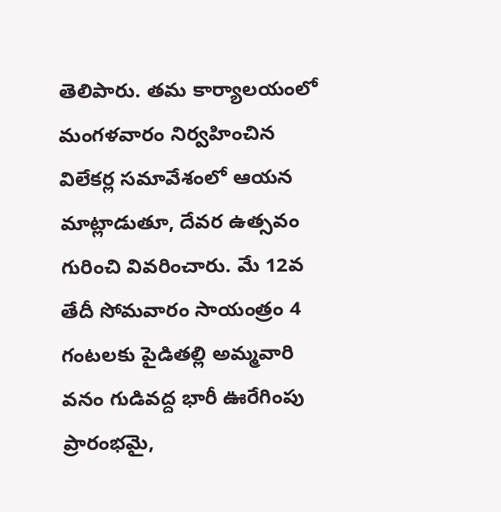తెలిపారు. త‌మ కార్యాల‌యంలో మంగ‌ళ‌వారం నిర్వ‌హించిన విలేక‌ర్ల స‌మావేశంలో ఆయ‌న మాట్లాడుతూ, దేవ‌ర ఉత్స‌వం గురించి వివ‌రించారు. మే 12వ తేదీ సోమ‌వారం సాయంత్రం 4 గంట‌ల‌కు పైడిత‌ల్లి అమ్మ‌వారి వ‌నం గుడివ‌ద్ద భారీ ఊరేగింపు ప్రారంభ‌మై,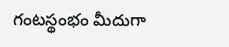గంట‌స్థంభం మీదుగా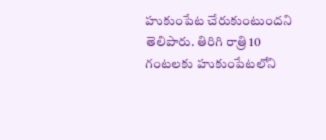హుకుంపేట చేరుకుంటుంద‌ని తెలిపారు. తిరిగి రాత్రి 10 గంట‌ల‌కు హుకుంపేట‌లోని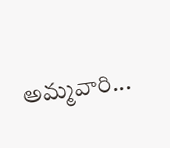అమ్మ‌వారి...